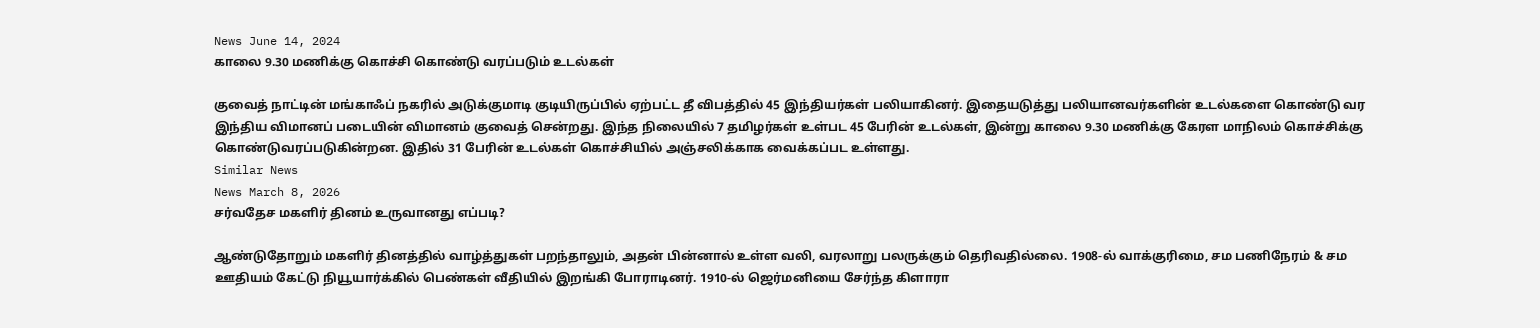News June 14, 2024
காலை 9.30 மணிக்கு கொச்சி கொண்டு வரப்படும் உடல்கள்

குவைத் நாட்டின் மங்காஃப் நகரில் அடுக்குமாடி குடியிருப்பில் ஏற்பட்ட தீ விபத்தில் 45 இந்தியர்கள் பலியாகினர். இதையடுத்து பலியானவர்களின் உடல்களை கொண்டு வர இந்திய விமானப் படையின் விமானம் குவைத் சென்றது. இந்த நிலையில் 7 தமிழர்கள் உள்பட 45 பேரின் உடல்கள், இன்று காலை 9.30 மணிக்கு கேரள மாநிலம் கொச்சிக்கு கொண்டுவரப்படுகின்றன. இதில் 31 பேரின் உடல்கள் கொச்சியில் அஞ்சலிக்காக வைக்கப்பட உள்ளது.
Similar News
News March 8, 2026
சர்வதேச மகளிர் தினம் உருவானது எப்படி?

ஆண்டுதோறும் மகளிர் தினத்தில் வாழ்த்துகள் பறந்தாலும், அதன் பின்னால் உள்ள வலி, வரலாறு பலருக்கும் தெரிவதில்லை. 1908-ல் வாக்குரிமை, சம பணிநேரம் & சம ஊதியம் கேட்டு நியூயார்க்கில் பெண்கள் வீதியில் இறங்கி போராடினர். 1910-ல் ஜெர்மனியை சேர்ந்த கிளாரா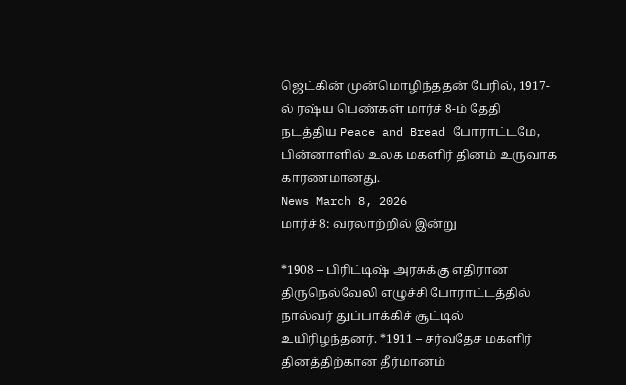ஜெட்கின் முன்மொழிந்ததன் பேரில், 1917-ல் ரஷ்ய பெண்கள் மார்ச் 8-ம் தேதி நடத்திய Peace and Bread போராட்டமே, பின்னாளில் உலக மகளிர் தினம் உருவாக காரணமானது.
News March 8, 2026
மார்ச் 8: வரலாற்றில் இன்று

*1908 – பிரிட்டிஷ் அரசுக்கு எதிரான திருநெல்வேலி எழுச்சி போராட்டத்தில் நால்வர் துப்பாக்கிச் சூட்டில் உயிரிழந்தனர். *1911 – சர்வதேச மகளிர் தினத்திற்கான தீர்மானம்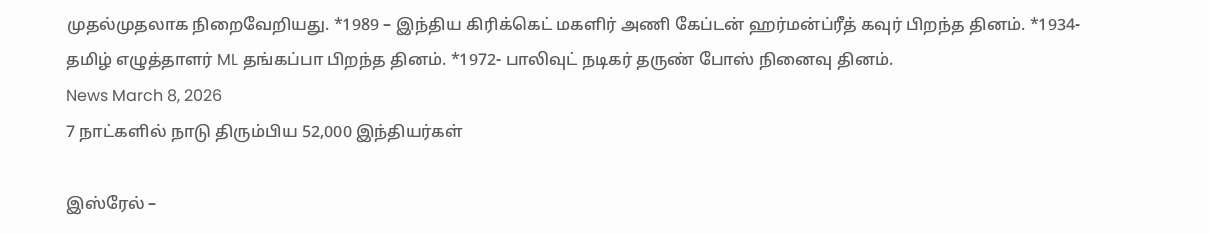முதல்முதலாக நிறைவேறியது. *1989 – இந்திய கிரிக்கெட் மகளிர் அணி கேப்டன் ஹர்மன்ப்ரீத் கவுர் பிறந்த தினம். *1934- தமிழ் எழுத்தாளர் ML தங்கப்பா பிறந்த தினம். *1972- பாலிவுட் நடிகர் தருண் போஸ் நினைவு தினம்.
News March 8, 2026
7 நாட்களில் நாடு திரும்பிய 52,000 இந்தியர்கள்

இஸ்ரேல் –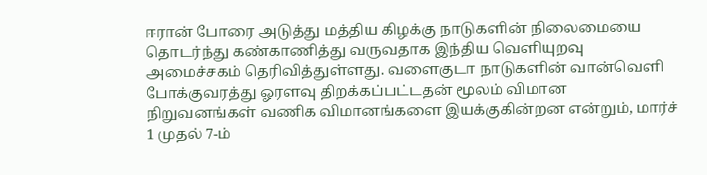ஈரான் போரை அடுத்து மத்திய கிழக்கு நாடுகளின் நிலைமையை தொடர்ந்து கண்காணித்து வருவதாக இந்திய வெளியுறவு அமைச்சகம் தெரிவித்துள்ளது. வளைகுடா நாடுகளின் வான்வெளி போக்குவரத்து ஓரளவு திறக்கப்பட்டதன் மூலம் விமான நிறுவனங்கள் வணிக விமானங்களை இயக்குகின்றன என்றும், மார்ச் 1 முதல் 7-ம்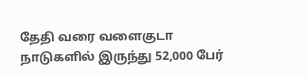தேதி வரை வளைகுடா நாடுகளில் இருந்து 52,000 பேர்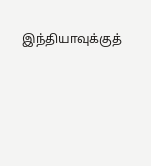இந்தியாவுக்குத்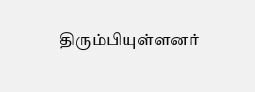திரும்பியுள்ளனர்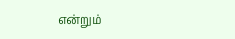என்றும்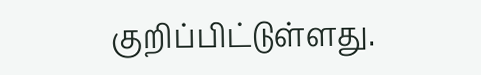குறிப்பிட்டுள்ளது.